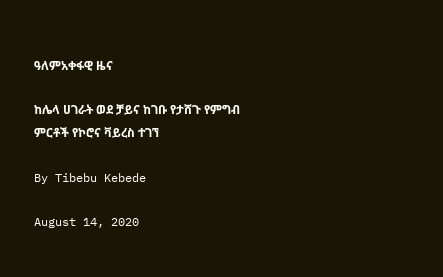ዓለምአቀፋዊ ዜና

ከሌላ ሀገራት ወደ ቻይና ከገቡ የታሸጉ የምግብ ምርቶች የኮሮና ቫይረስ ተገኘ

By Tibebu Kebede

August 14, 2020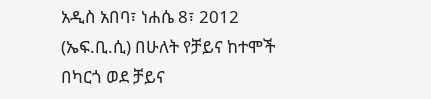አዲስ አበባ፣ ነሐሴ 8፣ 2012 (ኤፍ.ቢ.ሲ) በሁለት የቻይና ከተሞች በካርጎ ወደ ቻይና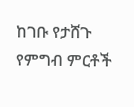ከገቡ የታሸጉ የምግብ ምርቶች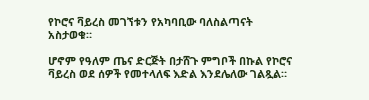የኮሮና ቫይረስ መገኘቱን የአካባቢው ባለስልጣናት አስታወቁ።

ሆኖም የዓለም ጤና ድርጅት በታሸጉ ምግቦች በኩል የኮሮና ቫይረስ ወደ ሰዎች የመተላለፍ እድል እንደሌለው ገልጿል።